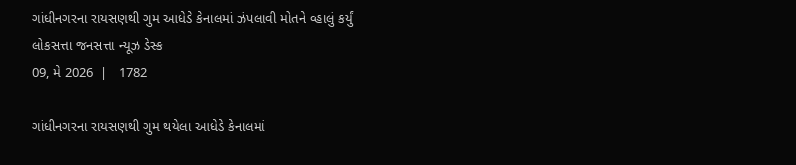ગાંધીનગરના રાયસણથી ગુમ આધેડે કેનાલમાં ઝંપલાવી મોતને વ્હાલું કર્યું
લોકસત્તા જનસત્તા ન્યૂઝ ડેસ્ક
09, મે 2026  |   1782

ગાંધીનગરના રાયસણથી ગુમ થયેલા આધેડે કેનાલમાં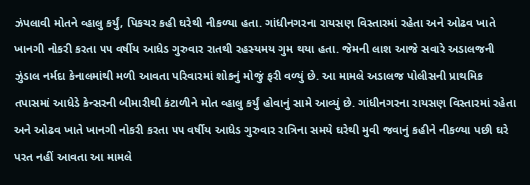ઝંપલાવી મોતને વ્હાલુ કર્યું, પિકચર કહી ઘરેથી નીકળ્યા હતા. ગાંધીનગરના રાયસણ વિસ્તારમાં રહેતા અને ઓઢવ ખાતે ખાનગી નોકરી કરતા ૫૫ વર્ષીય આધેડ ગુરુવાર રાતથી રહસ્યમય ગુમ થયા હતા. જેમની લાશ આજે સવારે અડાલજની ઝુંડાલ નર્મદા કેનાલમાંથી મળી આવતા પરિવારમાં શોકનું મોજું ફરી વળ્યું છે. આ મામલે અડાલજ પોલીસની પ્રાથમિક તપાસમાં આધેડે કેન્સરની બીમારીથી કંટાળીને મોત વ્હાલુ કર્યું હોવાનું સામે આવ્યું છે. ગાંધીનગરના રાયસણ વિસ્તારમાં રહેતા અને ઓઢવ ખાતે ખાનગી નોકરી કરતા ૫૫ વર્ષીય આધેડ ગુરુવાર રાત્રિના સમયે ઘરેથી મુવી જવાનું કહીને નીકળ્યા પછી ઘરે પરત નહીં આવતા આ મામલે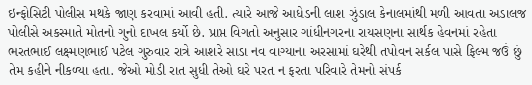ઇન્ફોસિટી પોલીસ મથકે જાણ કરવામાં આવી હતી. ત્યારે આજે આધેડની લાશ ઝુંડાલ કેનાલમાંથી મળી આવતા અડાલજ પોલીસે અકસ્માતે મોતનો ગુનો દાખલ કર્યો છે. પ્રાપ્ત વિગતો અનુસાર ગાંધીનગરના રાયસણના સાર્થક હેવનમાં રહેતા ભરતભાઈ લક્ષ્મણભાઈ પટેલ ગુરુવાર રાત્રે આશરે સાડા નવ વાગ્યાના અરસામાં ઘરેથી તપોવન સર્કલ પાસે ફિલ્મ જઉં છું તેમ કહીને નીકળ્યા હતા. જેઓ મોડી રાત સુધી તેઓ ઘરે પરત ન ફરતા પરિવારે તેમનો સંપર્ક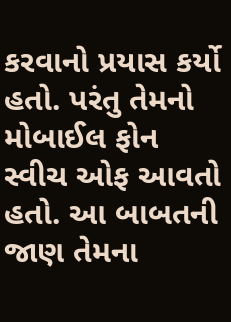કરવાનો પ્રયાસ કર્યો હતો. પરંતુ તેમનો મોબાઈલ ફોન સ્વીચ ઓફ આવતો હતો. આ બાબતની જાણ તેમના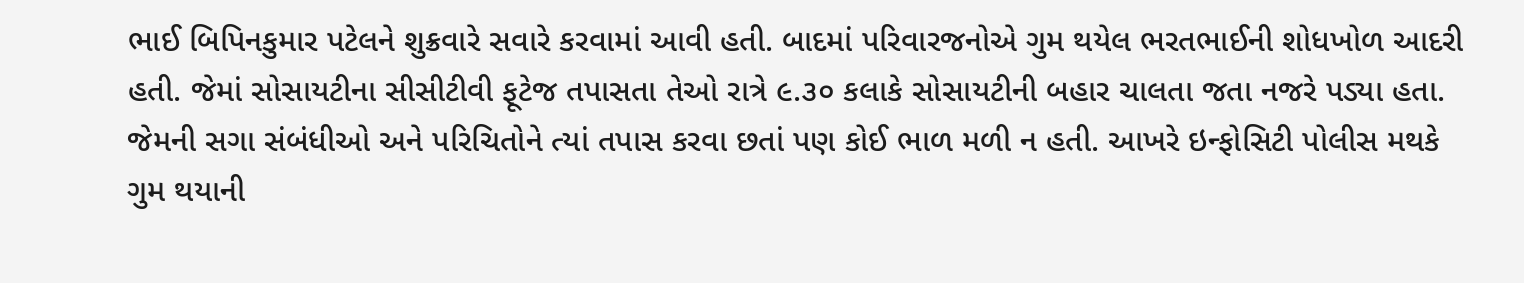ભાઈ બિપિનકુમાર પટેલને શુક્રવારે સવારે કરવામાં આવી હતી. બાદમાં પરિવારજનોએ ગુમ થયેલ ભરતભાઈની શોધખોળ આદરી હતી. જેમાં સોસાયટીના સીસીટીવી ફૂટેજ તપાસતા તેઓ રાત્રે ૯.૩૦ કલાકે સોસાયટીની બહાર ચાલતા જતા નજરે પડ્યા હતા. જેમની સગા સંબંધીઓ અને પરિચિતોને ત્યાં તપાસ કરવા છતાં પણ કોઈ ભાળ મળી ન હતી. આખરે ઇન્ફોસિટી પોલીસ મથકે ગુમ થયાની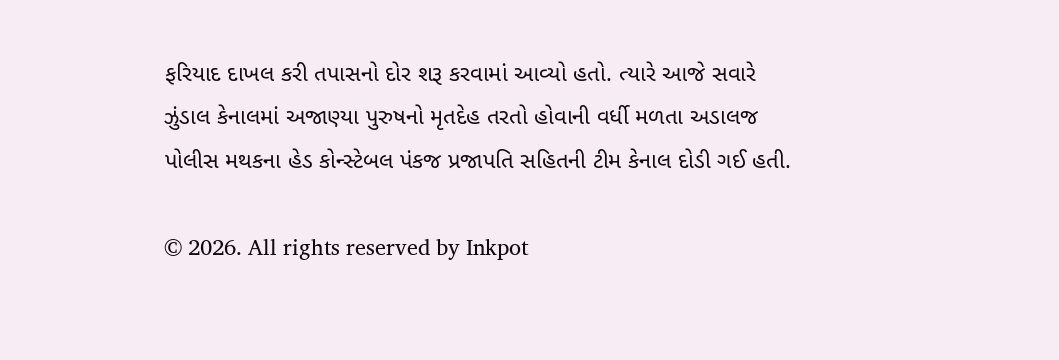ફરિયાદ દાખલ કરી તપાસનો દોર શરૂ કરવામાં આવ્યો હતો. ત્યારે આજે સવારે ઝુંડાલ કેનાલમાં અજાણ્યા પુરુષનો મૃતદેહ તરતો હોવાની વર્ધી મળતા અડાલજ પોલીસ મથકના હેડ કોન્સ્ટેબલ પંકજ પ્રજાપતિ સહિતની ટીમ કેનાલ દોડી ગઈ હતી.

© 2026. All rights reserved by Inkpot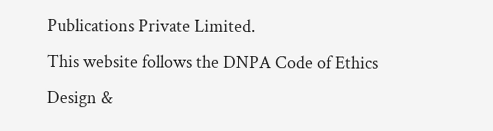Publications Private Limited.
This website follows the DNPA Code of Ethics
Design &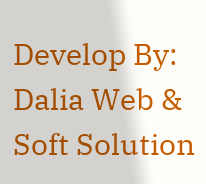Develop By:
Dalia Web & Soft Solution